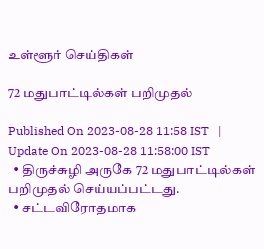உள்ளூர் செய்திகள்

72 மதுபாட்டில்கள் பறிமுதல்

Published On 2023-08-28 11:58 IST   |   Update On 2023-08-28 11:58:00 IST
  • திருச்சுழி அருகே 72 மதுபாட்டில்கள் பறிமுதல் செய்யப்பட்டது.
  • சட்டவிரோதமாக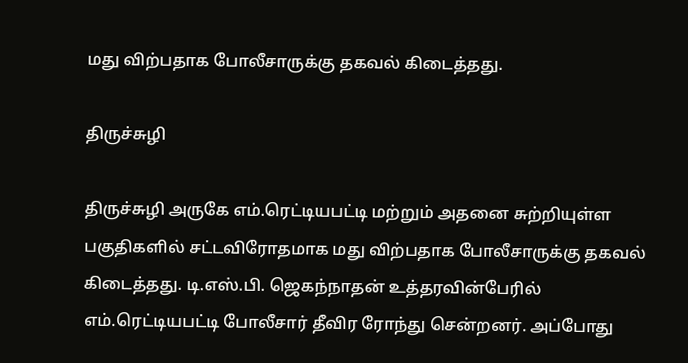மது விற்பதாக போலீசாருக்கு தகவல் கிடைத்தது.

திருச்சுழி

திருச்சுழி அருகே எம்.ரெட்டியபட்டி மற்றும் அதனை சுற்றியுள்ள பகுதிகளில் சட்டவிரோதமாக மது விற்பதாக போலீசாருக்கு தகவல் கிடைத்தது. டி.எஸ்.பி. ஜெகந்நாதன் உத்தரவின்பேரில் எம்.ரெட்டியபட்டி போலீசார் தீவிர ரோந்து சென்றனர். அப்போது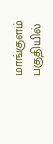மாங்குளம் பகுதியில்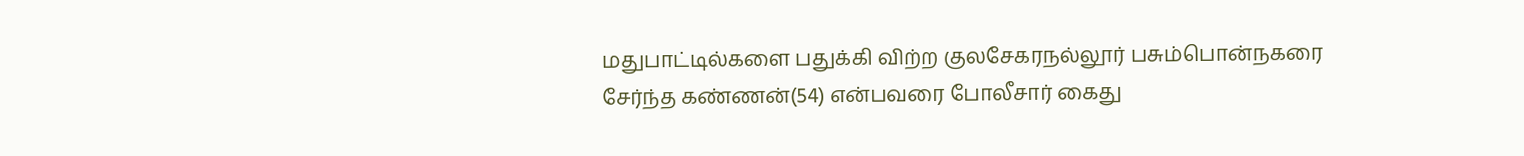மதுபாட்டில்களை பதுக்கி விற்ற குலசேகரநல்லூர் பசும்பொன்நகரை சேர்ந்த கண்ணன்(54) என்பவரை போலீசார் கைது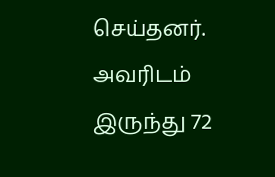செய்தனர். அவரிடம் இருந்து 72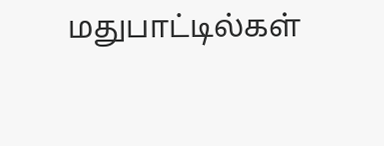மதுபாட்டில்கள்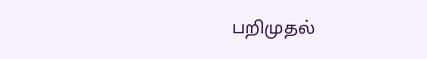பறிமுதல்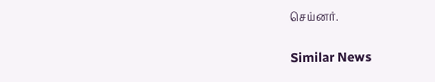செய்னர்.

Similar News